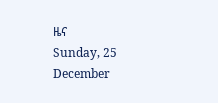ዜና
Sunday, 25 December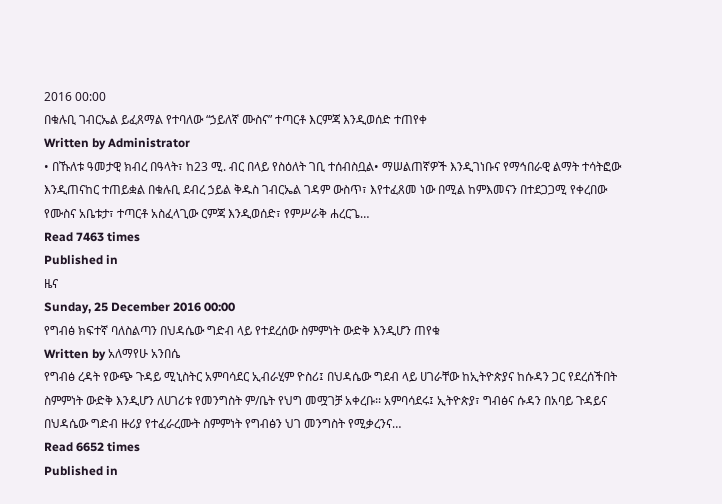2016 00:00
በቁሉቢ ገብርኤል ይፈጸማል የተባለው “ኃይለኛ ሙስና” ተጣርቶ እርምጃ እንዲወሰድ ተጠየቀ
Written by Administrator
• በኹለቱ ዓመታዊ ክብረ በዓላት፣ ከ23 ሚ. ብር በላይ የስዕለት ገቢ ተሰብስቧል• ማሠልጠኛዎች እንዲገነቡና የማኅበራዊ ልማት ተሳትፎው እንዲጠናከር ተጠይቋል በቁሉቢ ደብረ ኃይል ቅዱስ ገብርኤል ገዳም ውስጥ፣ እየተፈጸመ ነው በሚል ከምእመናን በተደጋጋሚ የቀረበው የሙስና አቤቱታ፣ ተጣርቶ አስፈላጊው ርምጃ እንዲወሰድ፣ የምሥራቅ ሐረርጌ…
Read 7463 times
Published in
ዜና
Sunday, 25 December 2016 00:00
የግብፅ ክፍተኛ ባለስልጣን በህዳሴው ግድብ ላይ የተደረሰው ስምምነት ውድቅ እንዲሆን ጠየቁ
Written by አለማየሁ አንበሴ
የግብፅ ረዳት የውጭ ጉዳይ ሚኒስትር አምባሳደር ኢብራሂም ዮስሪ፤ በህዳሴው ግደብ ላይ ሀገራቸው ከኢትዮጵያና ከሱዳን ጋር የደረሰችበት ስምምነት ውድቅ እንዲሆን ለሀገሪቱ የመንግስት ም/ቤት የህግ መሟገቻ አቀረቡ፡፡ አምባሳደሩ፤ ኢትዮጵያ፣ ግብፅና ሱዳን በአባይ ጉዳይና በህዳሴው ግድብ ዙሪያ የተፈራረሙት ስምምነት የግብፅን ህገ መንግስት የሚቃረንና…
Read 6652 times
Published in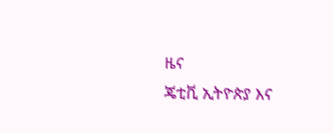ዜና
ጄቲቪ ኢትዮጵያ እና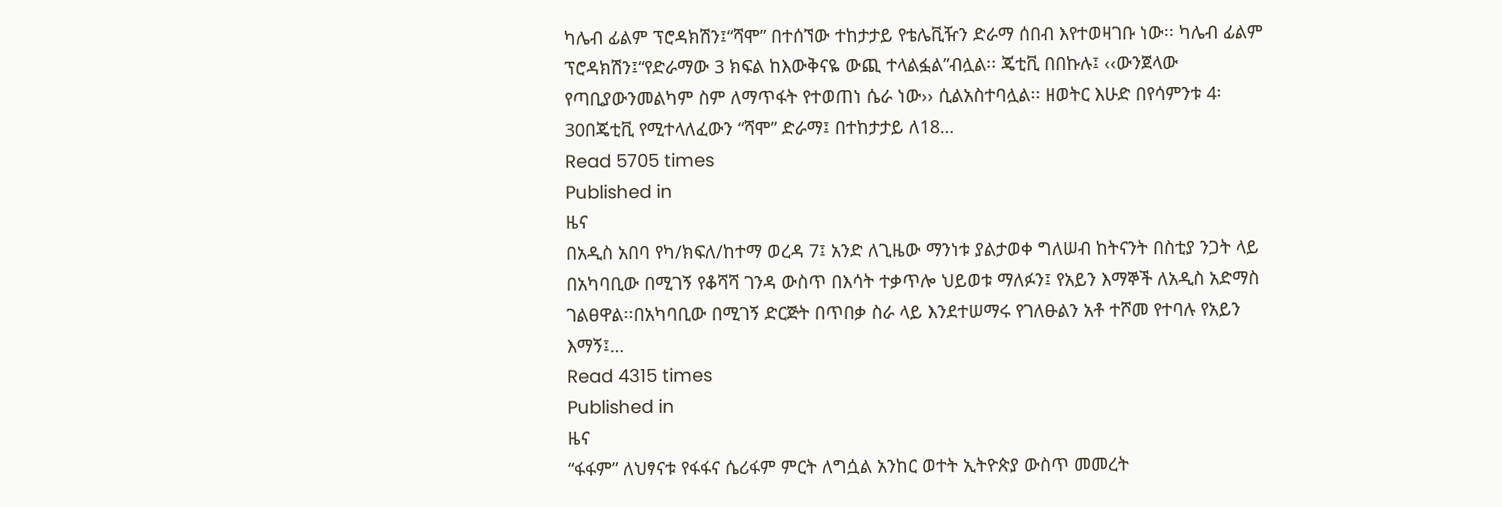ካሌብ ፊልም ፕሮዳክሽን፤“ሻሞ” በተሰኘው ተከታታይ የቴሌቪዥን ድራማ ሰበብ እየተወዛገቡ ነው፡፡ ካሌብ ፊልም ፕሮዳክሽን፤“የድራማው 3 ክፍል ከእውቅናዬ ውጪ ተላልፏል”ብሏል፡፡ ጄቲቪ በበኩሉ፤ ‹‹ውንጀላው የጣቢያውንመልካም ስም ለማጥፋት የተወጠነ ሴራ ነው›› ሲልአስተባሏል፡፡ ዘወትር እሁድ በየሳምንቱ 4፡30በጄቲቪ የሚተላለፈውን “ሻሞ” ድራማ፤ በተከታታይ ለ18…
Read 5705 times
Published in
ዜና
በአዲስ አበባ የካ/ክፍለ/ከተማ ወረዳ 7፤ አንድ ለጊዜው ማንነቱ ያልታወቀ ግለሠብ ከትናንት በስቲያ ንጋት ላይ በአካባቢው በሚገኝ የቆሻሻ ገንዳ ውስጥ በእሳት ተቃጥሎ ህይወቱ ማለፉን፤ የአይን እማኞች ለአዲስ አድማስ ገልፀዋል፡፡በአካባቢው በሚገኝ ድርጅት በጥበቃ ስራ ላይ እንደተሠማሩ የገለፁልን አቶ ተሾመ የተባሉ የአይን እማኝ፤…
Read 4315 times
Published in
ዜና
“ፋፋም” ለህፃናቱ የፋፋና ሴሪፋም ምርት ለግሷል አንከር ወተት ኢትዮጵያ ውስጥ መመረት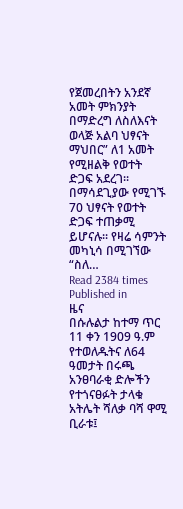የጀመረበትን አንደኛ አመት ምክንያት በማድረግ ለስለእናት ወላጅ አልባ ህፃናት ማህበር” ለ1 አመት የሚዘልቅ የወተት ድጋፍ አደረገ፡፡ በማሳደጊያው የሚገኙ 70 ህፃናት የወተት ድጋፍ ተጠቃሚ ይሆናሉ፡፡ የዛሬ ሳምንት መካኒሳ በሚገኘው “ስለ…
Read 2384 times
Published in
ዜና
በሱሉልታ ከተማ ጥር 11 ቀን 1909 ዓ.ም የተወለዱትና ለ64 ዓመታት በሩጫ አንፀባራቂ ድሎችን የተጎናፀፉት ታላቁ አትሌት ሻለቃ ባሻ ዋሚ ቢራቱ፤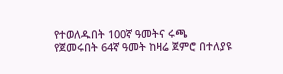የተወለዱበት 100ኛ ዓመትና ሩጫ የጀመሩበት 64ኛ ዓመት ከዛሬ ጀምሮ በተለያዩ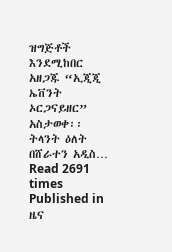ዝግጅቶች እንደሚከበር አዘጋጁ “ኢጂጂ ኤቨንት ኦርጋናይዘር” አስታወቀ፡፡ትላንት ዕለት በሸራተን አዲስ…
Read 2691 times
Published in
ዜና